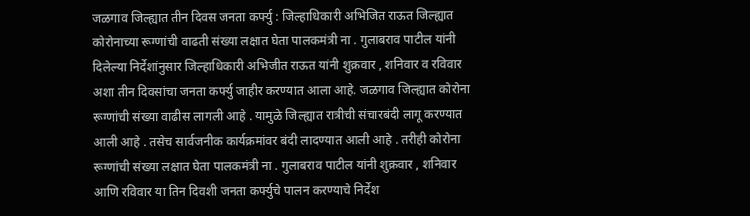जळगाव जिल्ह्यात तीन दिवस जनता कर्फ्यु : जिल्हाधिकारी अभिजित राऊत जिल्ह्यात कोरोनाच्या रूग्णांची वाढती संख्या लक्षात घेता पालकमंत्री ना . गुलाबराव पाटील यांनी दिलेल्या निर्देशांनुसार जिल्हाधिकारी अभिजीत राऊत यांनी शुक्रवार , शनिवार व रविवार अशा तीन दिवसांचा जनता कर्फ्यु जाहीर करण्यात आला आहे. जळगाव जिल्ह्यात कोरोना रूग्णांची संख्या वाढीस लागली आहे . यामुळे जिल्ह्यात रात्रीची संचारबंदी लागू करण्यात आली आहे . तसेच सार्वजनीक कार्यक्रमांवर बंदी लादण्यात आली आहे . तरीही कोरोना रूग्णांची संख्या लक्षात घेता पालकमंत्री ना . गुलाबराव पाटील यांनी शुक्रवार , शनिवार आणि रविवार या तिन दिवशी जनता कर्फ्युचे पालन करण्याचे निर्देश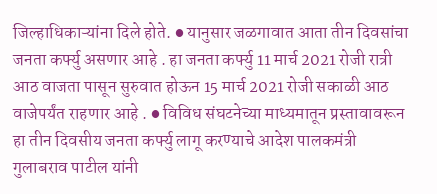जिल्हाधिकाऱ्यांना दिले होते. ● यानुसार जळगावात आता तीन दिवसांचा जनता कर्फ्यु असणार आहे . हा जनता कर्फ्यु 11 मार्च 2021 रोजी रात्री आठ वाजता पासून सुरुवात होऊन 15 मार्च 2021 रोजी सकाळी आठ वाजेपर्यंत राहणार आहे . ● विविध संघटनेच्या माध्यमातून प्रस्तावावरून हा तीन दिवसीय जनता कर्फ्यु लागू करण्याचे आदेश पालकमंत्री गुलाबराव पाटील यांनी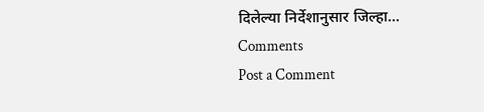दिलेल्या निर्देशानुसार जिल्हा...
Comments
Post a Comment